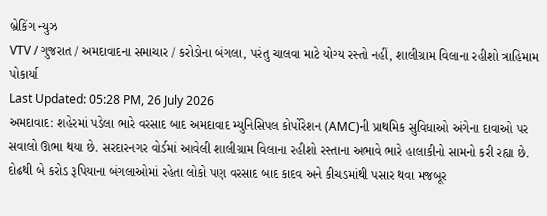બ્રેકિંગ ન્યુઝ
VTV / ગુજરાત / અમદાવાદના સમાચાર / કરોડોના બંગલા, પરંતુ ચાલવા માટે યોગ્ય રસ્તો નહીં, શાલીગ્રામ વિલાના રહીશો ત્રાહિમામ પોકાર્યા
Last Updated: 05:28 PM, 26 July 2026
અમદાવાદ: શહેરમાં પડેલા ભારે વરસાદ બાદ અમદાવાદ મ્યુનિસિપલ કોર્પોરેશન (AMC)ની પ્રાથમિક સુવિધાઓ અંગેના દાવાઓ પર સવાલો ઊભા થયા છે. સરદારનગર વોર્ડમાં આવેલી શાલીગ્રામ વિલાના રહીશો રસ્તાના અભાવે ભારે હાલાકીનો સામનો કરી રહ્યા છે. દોઢથી બે કરોડ રૂપિયાના બંગલાઓમાં રહેતા લોકો પણ વરસાદ બાદ કાદવ અને કીચડમાંથી પસાર થવા મજબૂર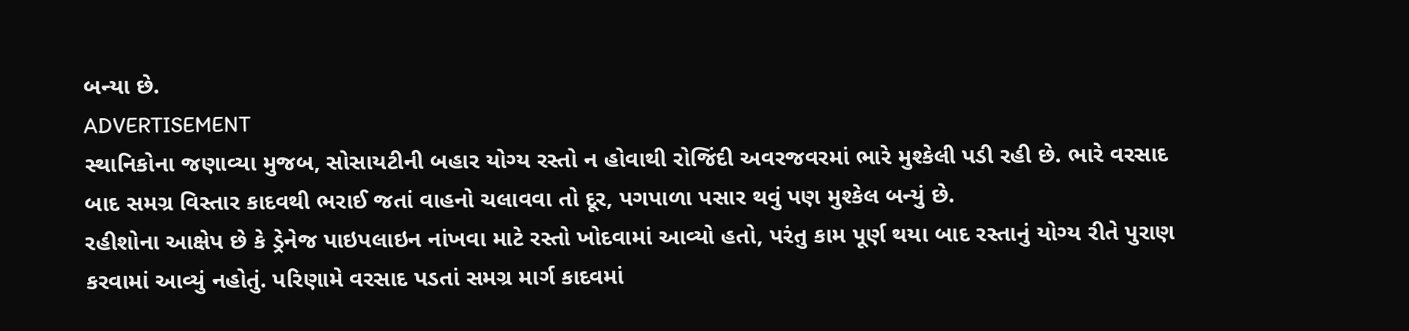બન્યા છે.
ADVERTISEMENT
સ્થાનિકોના જણાવ્યા મુજબ, સોસાયટીની બહાર યોગ્ય રસ્તો ન હોવાથી રોજિંદી અવરજવરમાં ભારે મુશ્કેલી પડી રહી છે. ભારે વરસાદ બાદ સમગ્ર વિસ્તાર કાદવથી ભરાઈ જતાં વાહનો ચલાવવા તો દૂર, પગપાળા પસાર થવું પણ મુશ્કેલ બન્યું છે.
રહીશોના આક્ષેપ છે કે ડ્રેનેજ પાઇપલાઇન નાંખવા માટે રસ્તો ખોદવામાં આવ્યો હતો, પરંતુ કામ પૂર્ણ થયા બાદ રસ્તાનું યોગ્ય રીતે પુરાણ કરવામાં આવ્યું નહોતું. પરિણામે વરસાદ પડતાં સમગ્ર માર્ગ કાદવમાં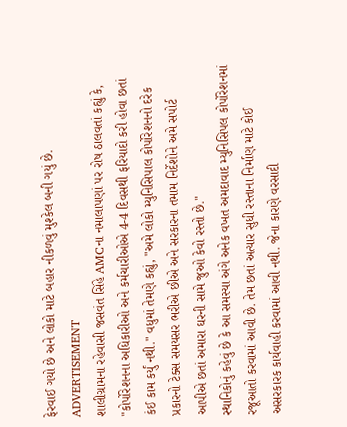ફેરવાઈ ગયો છે અને લોકો માટે બહાર નીકળવું મુશ્કેલ બની ગયું છે.
ADVERTISEMENT
શાલીગ્રામના રહેવાસી જસવંત સિંહે AMCના નમાલાપણાં પર રોષ ઠાલવતાં કહ્યું કે, "કોર્પોરેશનના અધિકારીઓ અને કર્મચારીઓએ 4-4 દિવસથી ફરિયાદો કરી હોવા છતાં કંઈ કામ કર્યું નથી." વધુમાં તેમણે કહ્યું, "અમે લોકો મ્યુનિસિપાલ કોર્પોરેશનનો દરેક પ્રકારનો ટેક્સ સમયસર ભરીએ છીએ અને સરકારના તમામ નિર્દેશોને અમે સપોર્ટ આપીએ છતાં અમારા ઘરની સામે જુઓ કેવો રસ્તો છે."
સ્થાનિકોનું કહેવું છે કે આ સમસ્યા અંગે અનેક વખત અમદાવાદ મ્યુનિસિપલ કોર્પોરેશનમાં રજૂઆતો કરવામાં આવી છે. તેમ છતાં અત્યાર સુધી રસ્તાના નિર્માણ માટે કોઈ અસરકારક કાર્યવાહી કરવામાં આવી નથી. જેના કારણે વરસાદી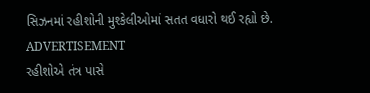સિઝનમાં રહીશોની મુશ્કેલીઓમાં સતત વધારો થઈ રહ્યો છે.
ADVERTISEMENT
રહીશોએ તંત્ર પાસે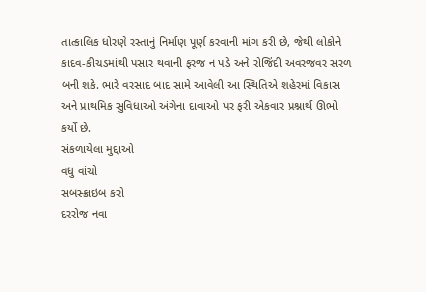તાત્કાલિક ધોરણે રસ્તાનું નિર્માણ પૂર્ણ કરવાની માંગ કરી છે, જેથી લોકોને કાદવ-કીચડમાંથી પસાર થવાની ફરજ ન પડે અને રોજિંદી અવરજવર સરળ બની શકે. ભારે વરસાદ બાદ સામે આવેલી આ સ્થિતિએ શહેરમાં વિકાસ અને પ્રાથમિક સુવિધાઓ અંગેના દાવાઓ પર ફરી એકવાર પ્રશ્નાર્થ ઊભો કર્યો છે.
સંકળાયેલા મુદ્દાઓ
વધુ વાંચો
સબસ્ક્રાઇબ કરો
દરરોજ નવા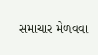સમાચાર મેળવવા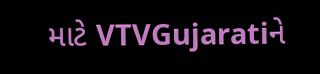માટે VTVGujaratiને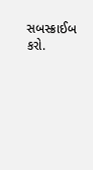સબસ્ક્રાઈબ કરો.